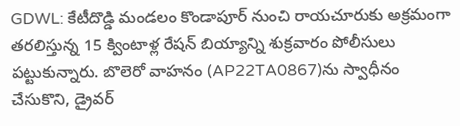GDWL: కేటీదొడ్డి మండలం కొండాపూర్ నుంచి రాయచూరుకు అక్రమంగా తరలిస్తున్న 15 క్వింటాళ్ల రేషన్ బియ్యాన్ని శుక్రవారం పోలీసులు పట్టుకున్నారు. బొలెరో వాహనం (AP22TA0867)ను స్వాధీనం చేసుకొని, డ్రైవర్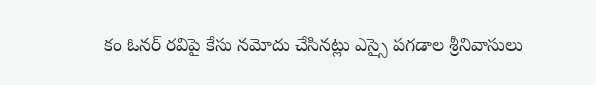కం ఓనర్ రవిపై కేసు నమోదు చేసినట్లు ఎస్సై పగడాల శ్రీనివాసులు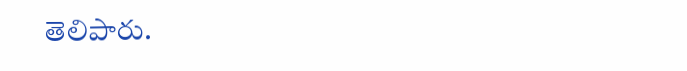తెలిపారు.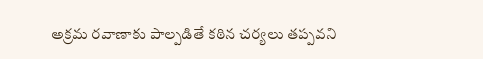అక్రమ రవాణాకు పాల్పడితే కఠిన చర్యలు తప్పవని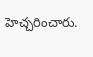హెచ్చరించారు.